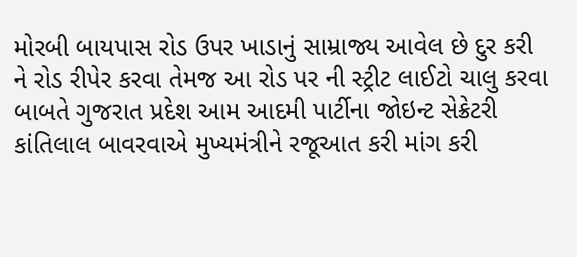મોરબી બાયપાસ રોડ ઉપર ખાડાનું સામ્રાજ્ય આવેલ છે દુર કરી ને રોડ રીપેર કરવા તેમજ આ રોડ પર ની સ્ટ્રીટ લાઈટો ચાલુ કરવા બાબતે ગુજરાત પ્રદેશ આમ આદમી પાર્ટીના જોઇન્ટ સેક્રેટરી કાંતિલાલ બાવરવાએ મુખ્યમંત્રીને રજૂઆત કરી માંગ કરી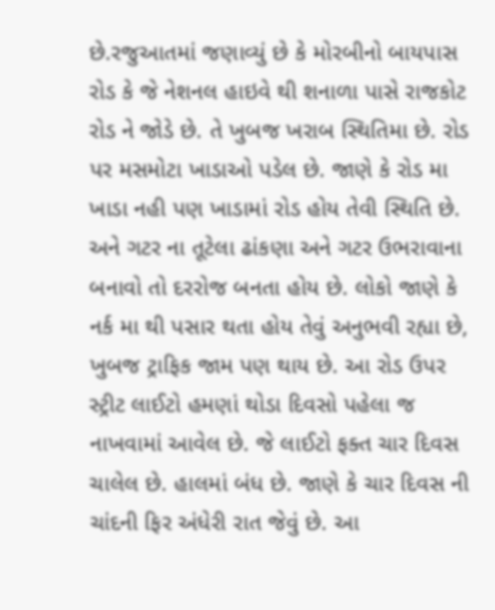છે.રજુઆતમાં જણાવ્યું છે કે મોરબીનો બાયપાસ રોડ કે જે નેશનલ હાઇવે થી શનાળા પાસે રાજકોટ રોડ ને જોડે છે. તે ખુબજ ખરાબ સ્થિતિમા છે. રોડ પર મસમોટા ખાડાઓ પડેલ છે. જાણે કે રોડ મા ખાડા નહી પણ ખાડામાં રોડ હોય તેવી સ્થિતિ છે. અને ગટર ના તૂટેલા ઢાંકણા અને ગટર ઉભરાવાના બનાવો તો દરરોજ બનતા હોય છે. લોકો જાણે કે નર્ક મા થી પસાર થતા હોય તેવું અનુભવી રહ્યા છે, ખુબજ ટ્રાફિક જામ પણ થાય છે. આ રોડ ઉપર સ્ટ્રીટ લાઈટો હમણાં થોડા દિવસો પહેલા જ નાખવામાં આવેલ છે. જે લાઈટો ફક્ત ચાર દિવસ ચાલેલ છે. હાલમાં બંધ છે. જાણે કે ચાર દિવસ ની ચાંદની ફિર અંધેરી રાત જેવું છે. આ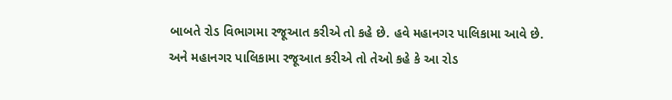બાબતે રોડ વિભાગમા રજૂઆત કરીએ તો કહે છે. હવે મહાનગર પાલિકામા આવે છે. અને મહાનગર પાલિકામા રજૂઆત કરીએ તો તેઓ કહે કે આ રોડ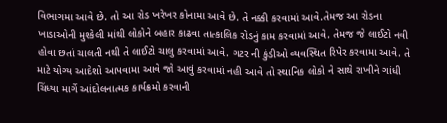વિભાગમા આવે છે. તો આ રોડ ખરેખર કોનામા આવે છે. તે નક્કી કરવામાં આવે.તેમજ આ રોડના ખાડાઓની મુશ્કેલી માંથી લોકોને બહાર કાઢવા તાત્કાલિક રોડનું કામ કરવામાં આવે. તેમજ જે લાઈટો નવી હોવા છતાં ચાલતી નથી તે લાઈટો ચાલુ કરવામાં આવે. ગટર ની કુંડીઓ વ્યવસ્થિત રિપેર કરવામા આવે. તે માટે યોગ્ય આદેશો આપવામા આવે જો આવું કરવામાં નહી આવે તો સ્થાનિક લોકો ને સાથે રાખીને ગાંધી ચિંધ્યા માર્ગે આંદોલનાત્મક કાર્યક્રમો કરવાની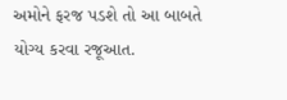અમોને ફરજ પડશે તો આ બાબતે યોગ્ય કરવા રજૂઆત.